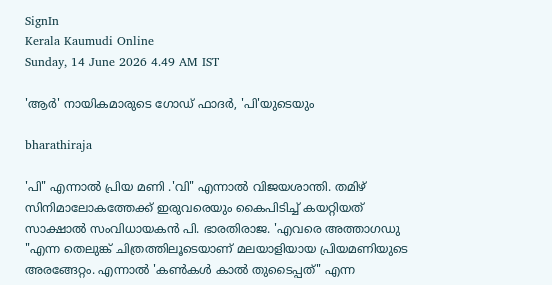SignIn
Kerala Kaumudi Online
Sunday, 14 June 2026 4.49 AM IST

'ആർ' നായികമാരുടെ ഗോഡ് ഫാദർ, 'പി'യുടെയും

bharathiraja

'പി" എന്നാൽ പ്രിയ മണി .'വി" എന്നാൽ വിജയശാന്തി. തമിഴ് സിനിമാലോകത്തേക്ക് ഇരുവരെയും കൈപിടിച്ച് കയറ്റിയത് സാക്ഷാൽ സംവിധായകൻ പി. ഭാരതിരാജ. 'എവരെ അത്താഗഡു "എന്ന തെലുങ്ക് ചിത്രത്തിലൂടെയാണ് മലയാളിയായ പ്രിയമണിയുടെ അരങ്ങേറ്റം. എന്നാൽ 'കൺകൾ കാൽ തുടൈപ്പത്" എന്ന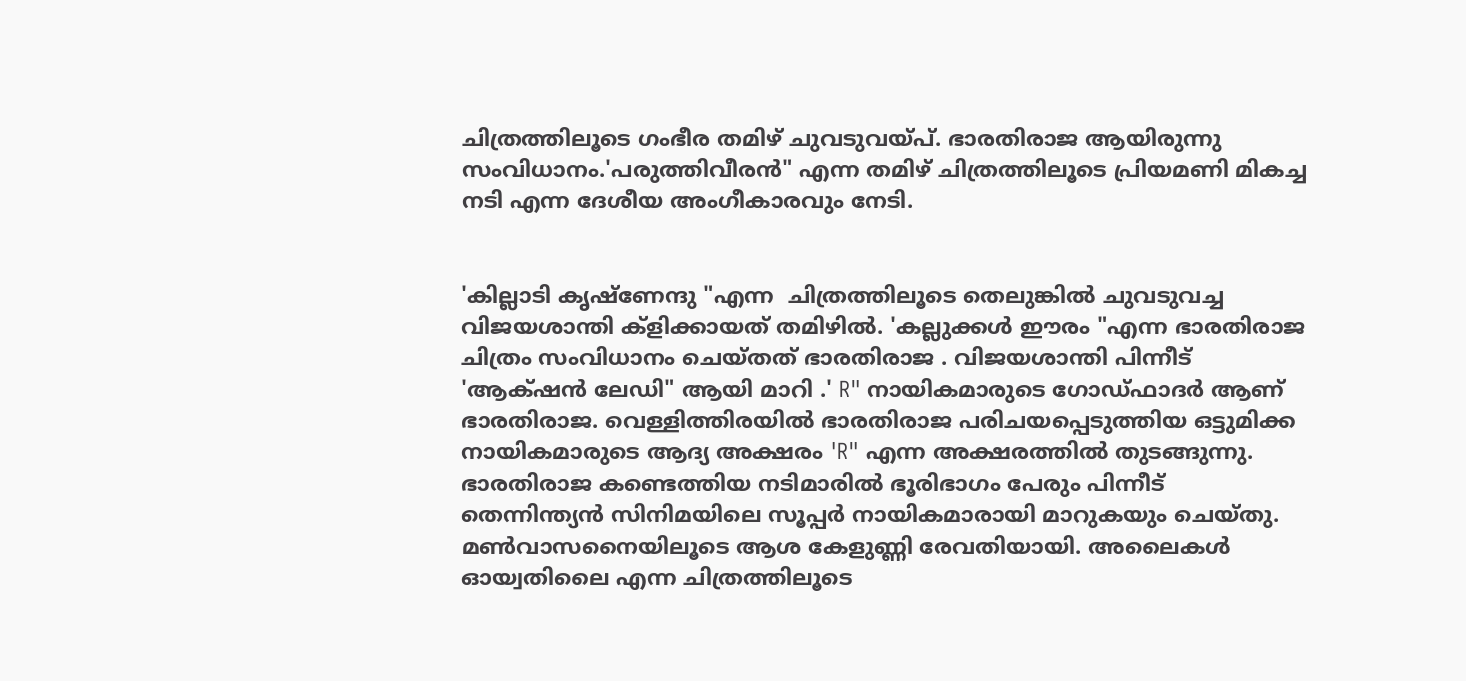ചിത്രത്തിലൂടെ ഗംഭീര തമിഴ് ചുവടുവയ്‌പ്. ഭാരതിരാജ ആയിരുന്നു സംവിധാനം.'പരുത്തിവീരൻ" എന്ന തമിഴ് ചിത്രത്തിലൂടെ പ്രിയമണി മികച്ച നടി എന്ന ദേശീയ അംഗീകാരവും നേടി.


'കില്ലാടി കൃഷ്ണേന്ദു "എന്ന  ചിത്രത്തിലൂടെ തെലുങ്കിൽ ചുവടുവച്ച വിജയശാന്തി ക്ളിക്കായത് തമിഴിൽ. 'കല്ലുക്കൾ ഈരം "എന്ന ഭാരതിരാജ ചിത്രം സംവിധാനം ചെയ്തത് ഭാരതിരാജ . വിജയശാന്തി പിന്നീട് 'ആക്‌ഷൻ ലേഡി" ആയി മാറി .' R" നായികമാരുടെ ഗോഡ്‌ഫാദർ ആണ് ഭാരതിരാജ. വെള്ളിത്തിരയിൽ ഭാരതിരാജ പരിചയപ്പെടുത്തിയ ഒട്ടുമിക്ക നായികമാരുടെ ആദ്യ അക്ഷരം 'R" എന്ന അക്ഷരത്തിൽ തുടങ്ങുന്നു. ഭാരതിരാജ കണ്ടെത്തിയ നടിമാരിൽ ഭൂരിഭാഗം പേരും പിന്നീട് തെന്നിന്ത്യൻ സിനിമയിലെ സൂപ്പർ നായികമാരായി മാറുകയും ചെയ്തു. മൺവാസനൈയിലൂടെ ആശ കേളുണ്ണി രേവതിയായി. അലൈകൾ ഓയ്വതിലൈ എന്ന ചിത്രത്തിലൂടെ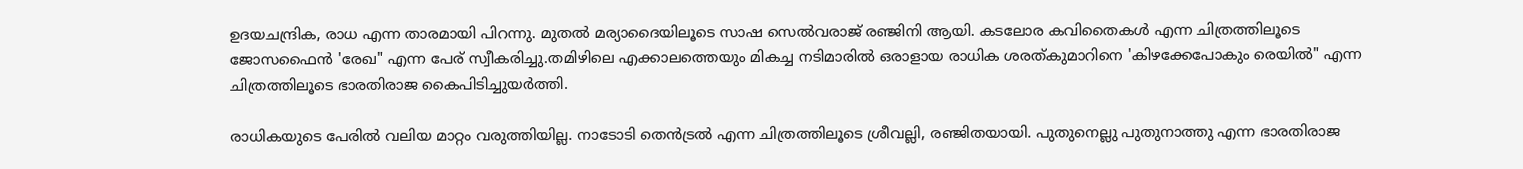ഉദയചന്ദ്രിക, രാധ എന്ന താരമായി പിറന്നു. മുതൽ മര്യാദൈയിലൂടെ സാഷ സെൽവരാജ് രഞ്ജിനി ആയി. കടലോര കവിതൈകൾ എന്ന ചിത്രത്തിലൂടെ ജോസഫൈൻ 'രേഖ" എന്ന പേര് സ്വീകരിച്ചു.തമിഴിലെ എക്കാലത്തെയും മികച്ച നടിമാരിൽ ഒരാളായ രാധിക ശരത്‌കുമാറിനെ 'കിഴക്കേപോകും രെയിൽ" എന്ന ചിത്രത്തിലൂടെ ഭാരതിരാജ കൈപിടിച്ചുയർത്തി.

രാധികയുടെ പേരിൽ വലിയ മാറ്റം വരുത്തിയില്ല. നാടോടി തെൻട്രൽ എന്ന ചിത്രത്തിലൂടെ ശ്രീവല്ലി, രഞ്ജിതയായി. പുതുനെല്ലു പുതുനാത്തു എന്ന ഭാരതിരാജ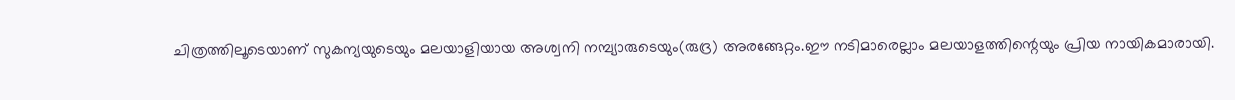ചിത്രത്തിലൂടെയാണ് സുകന്യയുടെയും മലയാളിയായ അശ്വനി നമ്പ്യാരുടെയും(രുദ്ര) അരങ്ങേറ്റം.ഈ നടിമാരെല്ലാം മലയാളത്തിന്റെയും പ്രിയ നായികമാരായി.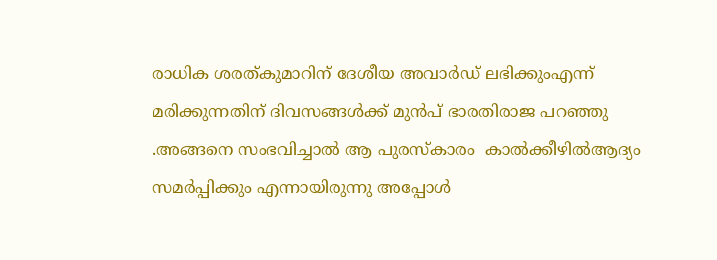രാധിക ശരത്‌കുമാറിന് ദേശീയ അവാർഡ് ലഭിക്കുംഎന്ന് മരിക്കുന്നതിന് ദിവസങ്ങൾക്ക് മുൻപ് ഭാരതിരാജ പറഞ്ഞു .അങ്ങനെ സംഭവിച്ചാൽ ആ പുരസ്കാരം  കാൽക്കീഴിൽആദ്യം സമർപ്പിക്കും എന്നായിരുന്നു അപ്പോൾ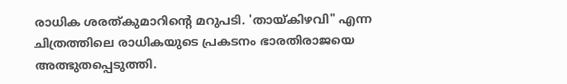രാധിക ശരത്കുമാറിന്റെ മറുപടി. 'തായ‌്‌‌കിഴവി" എന്ന ചിത്രത്തിലെ രാധികയുടെ പ്രകടനം ഭാരതിരാജയെ അത്ഭുതപ്പെടുത്തി.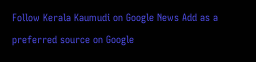Follow Kerala Kaumudi on Google News Add as a preferred source on Google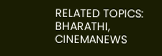RELATED TOPICS: BHARATHI, CINEMANEWS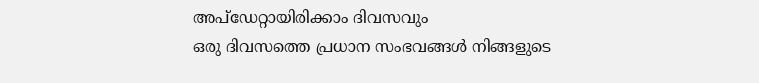അപ്ഡേറ്റായിരിക്കാം ദിവസവും
ഒരു ദിവസത്തെ പ്രധാന സംഭവങ്ങൾ നിങ്ങളുടെ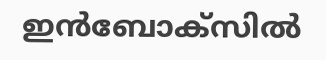ഇൻബോക്സിൽ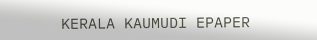KERALA KAUMUDI EPAPER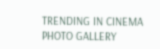TRENDING IN CINEMA
PHOTO GALLERY